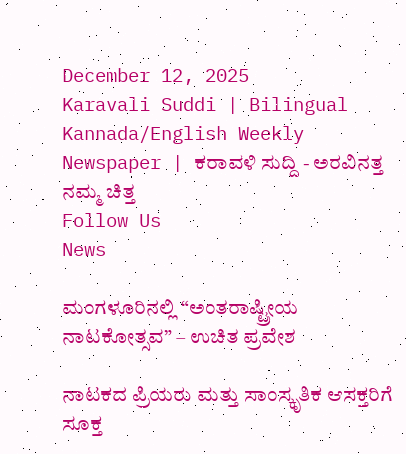December 12, 2025
Karavali Suddi | Bilingual Kannada/English Weekly Newspaper | ಕರಾವಳಿ ಸುದ್ದಿ - ಅರವಿನತ್ತ ನಮ್ಮ ಚಿತ್ತ
Follow Us
News

ಮಂಗಳೂರಿನಲ್ಲಿ “ಅಂತರಾಷ್ಟ್ರೀಯ ನಾಟಕೋತ್ಸವ” – ಉಚಿತ ಪ್ರವೇಶ

ನಾಟಕದ ಪ್ರಿಯರು ಮತ್ತು ಸಾಂಸ್ಕೃತಿಕ ಆಸಕ್ತರಿಗೆ ಸೂಕ್ತ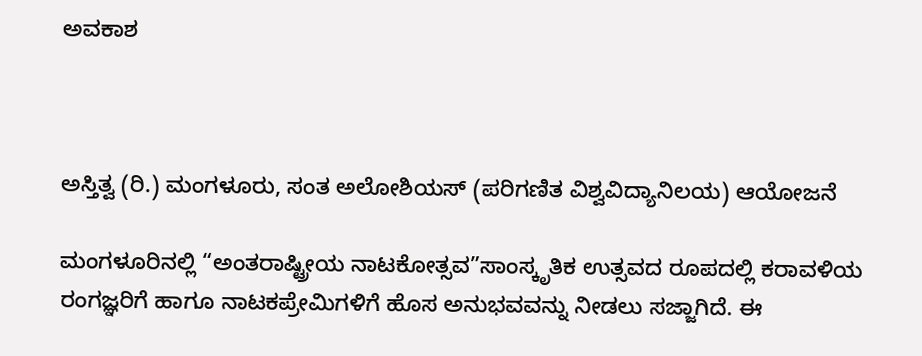ಅವಕಾಶ



ಅಸ್ತಿತ್ವ (ರಿ.) ಮಂಗಳೂರು, ಸಂತ ಅಲೋಶಿಯಸ್ (ಪರಿಗಣಿತ ವಿಶ್ವವಿದ್ಯಾನಿಲಯ) ಆಯೋಜನೆ

ಮಂಗಳೂರಿನಲ್ಲಿ “ಅಂತರಾಷ್ಟ್ರೀಯ ನಾಟಕೋತ್ಸವ”ಸಾಂಸ್ಕೃತಿಕ ಉತ್ಸವದ ರೂಪದಲ್ಲಿ ಕರಾವಳಿಯ ರಂಗಜ್ಞರಿಗೆ ಹಾಗೂ ನಾಟಕಪ್ರೇಮಿಗಳಿಗೆ ಹೊಸ ಅನುಭವವನ್ನು ನೀಡಲು ಸಜ್ಜಾಗಿದೆ. ಈ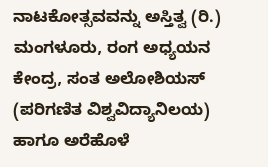ನಾಟಕೋತ್ಸವವನ್ನು ಅಸ್ತಿತ್ವ (ರಿ.) ಮಂಗಳೂರು, ರಂಗ ಅಧ್ಯಯನ ಕೇಂದ್ರ, ಸಂತ ಅಲೋಶಿಯಸ್ (ಪರಿಗಣಿತ ವಿಶ್ವವಿದ್ಯಾನಿಲಯ) ಹಾಗೂ ಅರೆಹೊಳೆ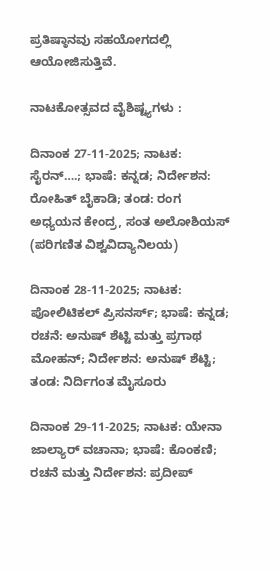ಪ್ರತಿಷ್ಠಾನವು ಸಹಯೋಗದಲ್ಲಿ ಆಯೋಜಿಸುತ್ತಿವೆ.

ನಾಟಕೋತ್ಸವದ ವೈಶಿಷ್ಟ್ಯಗಳು :

ದಿನಾಂಕ 27-11-2025; ನಾಟಕ: ಸೈರನ್….; ಭಾಷೆ: ಕನ್ನಡ; ನಿರ್ದೇಶನ: ರೋಹಿತ್ ಬೈಕಾಡಿ; ತಂಡ: ರಂಗ ಅಧ್ಯಯನ ಕೇಂದ್ರ, ಸಂತ ಅಲೋಶಿಯಸ್ (ಪರಿಗಣಿತ ವಿಶ್ವವಿದ್ಯಾನಿಲಯ)

ದಿನಾಂಕ 28-11-2025; ನಾಟಕ: ಪೋಲಿಟಿಕಲ್ ಪ್ರಿಸನರ್ಸ್; ಭಾಷೆ: ಕನ್ನಡ; ರಚನೆ: ಅನುಷ್ ಶೆಟ್ಟಿ ಮತ್ತು ಪ್ರಗಾಥ ಮೋಹನ್; ನಿರ್ದೇಶನ: ಅನುಷ್ ಶೆಟ್ಟಿ; ತಂಡ: ನಿರ್ದಿಗಂತ ಮೈಸೂರು

ದಿನಾಂಕ 29-11-2025; ನಾಟಕ: ಯೇನಾ ಜಾಲ್ಯಾರ್ ವಚಾನಾ; ಭಾಷೆ: ಕೊಂಕಣಿ; ರಚನೆ ಮತ್ತು ನಿರ್ದೇಶನ: ಪ್ರದೀಪ್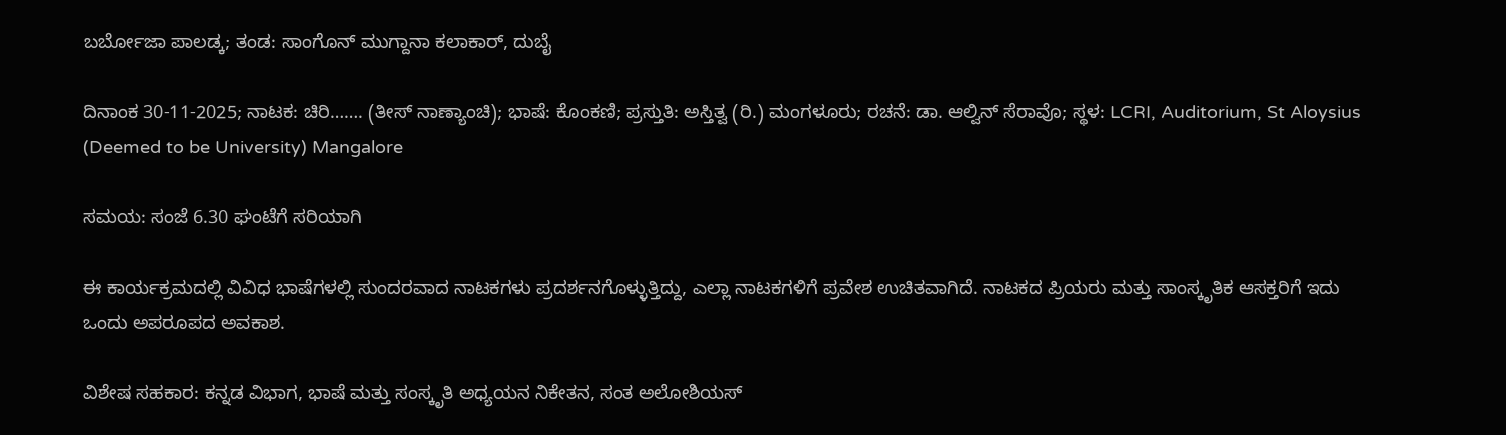ಬರ್ಬೋಜಾ ಪಾಲಡ್ಕ; ತಂಡ: ಸಾಂಗೊನ್ ಮುಗ್ದಾನಾ ಕಲಾಕಾರ್, ದುಬೈ

ದಿನಾಂಕ 30-11-2025; ನಾಟಕ: ಚಿರಿ……. (ತೀಸ್ ನಾಣ್ಯಾಂಚಿ); ಭಾಷೆ: ಕೊಂಕಣಿ; ಪ್ರಸ್ತುತಿ: ಅಸ್ತಿತ್ವ (ರಿ.) ಮಂಗಳೂರು; ರಚನೆ: ಡಾ. ಆಲ್ವಿನ್ ಸೆರಾವೊ; ಸ್ಥಳ: LCRI, Auditorium, St Aloysius (Deemed to be University) Mangalore

ಸಮಯ: ಸಂಜೆ 6.30 ಘಂಟೆಗೆ ಸರಿಯಾಗಿ

ಈ ಕಾರ್ಯಕ್ರಮದಲ್ಲಿ ವಿವಿಧ ಭಾಷೆಗಳಲ್ಲಿ ಸುಂದರವಾದ ನಾಟಕಗಳು ಪ್ರದರ್ಶನಗೊಳ್ಳುತ್ತಿದ್ದು, ಎಲ್ಲಾ ನಾಟಕಗಳಿಗೆ ಪ್ರವೇಶ ಉಚಿತವಾಗಿದೆ. ನಾಟಕದ ಪ್ರಿಯರು ಮತ್ತು ಸಾಂಸ್ಕೃತಿಕ ಆಸಕ್ತರಿಗೆ ಇದು ಒಂದು ಅಪರೂಪದ ಅವಕಾಶ.

ವಿಶೇಷ ಸಹಕಾರ: ಕನ್ನಡ ವಿಭಾಗ, ಭಾಷೆ ಮತ್ತು ಸಂಸ್ಕೃತಿ ಅಧ್ಯಯನ ನಿಕೇತನ, ಸಂತ ಅಲೋಶಿಯಸ್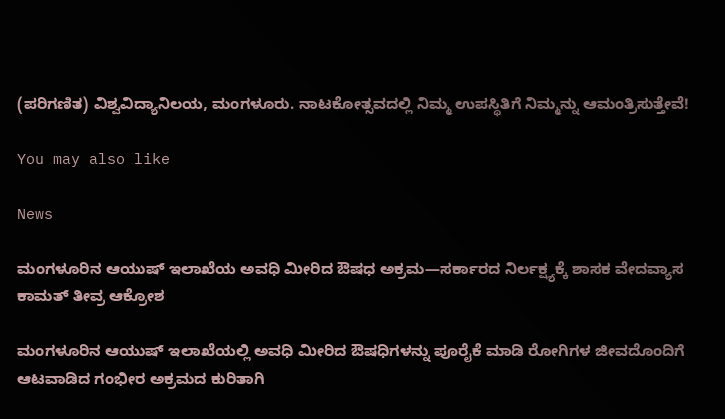(ಪರಿಗಣಿತ) ವಿಶ್ವವಿದ್ಯಾನಿಲಯ, ಮಂಗಳೂರು. ನಾಟಕೋತ್ಸವದಲ್ಲಿ ನಿಮ್ಮ ಉಪಸ್ಥಿತಿಗೆ ನಿಮ್ಮನ್ನು ಆಮಂತ್ರಿಸುತ್ತೇವೆ!

You may also like

News

ಮಂಗಳೂರಿನ ಆಯುಷ್ ಇಲಾಖೆಯ ಅವಧಿ ಮೀರಿದ ಔಷಧ ಅಕ್ರಮ—ಸರ್ಕಾರದ ನಿರ್ಲಕ್ಷ್ಯಕ್ಕೆ ಶಾಸಕ ವೇದವ್ಯಾಸ ಕಾಮತ್ ತೀವ್ರ ಆಕ್ರೋಶ

ಮಂಗಳೂರಿನ ಆಯುಷ್ ಇಲಾಖೆಯಲ್ಲಿ ಅವಧಿ ಮೀರಿದ ಔಷಧಿಗಳನ್ನು ಪೂರೈಕೆ ಮಾಡಿ ರೋಗಿಗಳ ಜೀವದೊಂದಿಗೆ ಆಟವಾಡಿದ ಗಂಭೀರ ಅಕ್ರಮದ ಕುರಿತಾಗಿ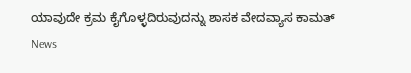ಯಾವುದೇ ಕ್ರಮ ಕೈಗೊಳ್ಳದಿರುವುದನ್ನು ಶಾಸಕ ವೇದವ್ಯಾಸ ಕಾಮತ್
News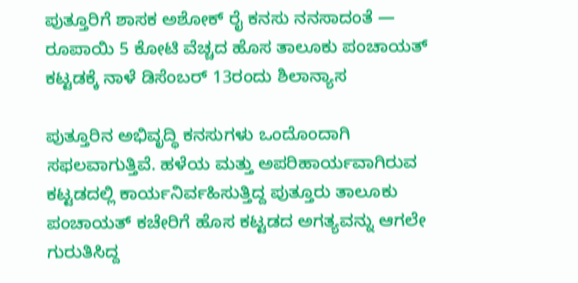ಪುತ್ತೂರಿಗೆ ಶಾಸಕ ಅಶೋಕ್ ರೈ ಕನಸು ನನಸಾದಂತೆ — ರೂಪಾಯಿ 5 ಕೋಟಿ ವೆಚ್ಚದ ಹೊಸ ತಾಲೂಕು ಪಂಚಾಯತ್ ಕಟ್ಟಡಕ್ಕೆ ನಾಳೆ ಡಿಸೆಂಬರ್ 13ರಂದು ಶಿಲಾನ್ಯಾಸ

ಪುತ್ತೂರಿನ ಅಭಿವೃದ್ಧಿ ಕನಸುಗಳು ಒಂದೊಂದಾಗಿ ಸಫಲವಾಗುತ್ತಿವೆ. ಹಳೆಯ ಮತ್ತು ಅಪರಿಹಾರ್ಯವಾಗಿರುವ ಕಟ್ಟಡದಲ್ಲಿ ಕಾರ್ಯನಿರ್ವಹಿಸುತ್ತಿದ್ದ ಪುತ್ತೂರು ತಾಲೂಕು ಪಂಚಾಯತ್ ಕಚೇರಿಗೆ ಹೊಸ ಕಟ್ಟಡದ ಅಗತ್ಯವನ್ನು ಆಗಲೇ ಗುರುತಿಸಿದ್ದ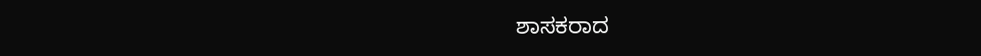ಶಾಸಕರಾದ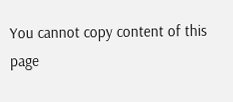You cannot copy content of this page